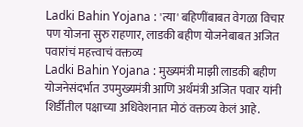Ladki Bahin Yojana : 'त्या' बहिणींबाबत वेगळा विचार पण योजना सुरु राहणार, लाडकी बहीण योजनेबाबत अजित पवारांचं महत्त्वाचं वक्तव्य
Ladki Bahin Yojana : मुख्यमंत्री माझी लाडकी बहीण योजनेसंदर्भात उपमुख्यमंत्री आणि अर्थमंत्री अजित पवार यांनी शिर्डीतील पक्षाच्या अधिवेशनात मोठं वक्तव्य केलं आहे.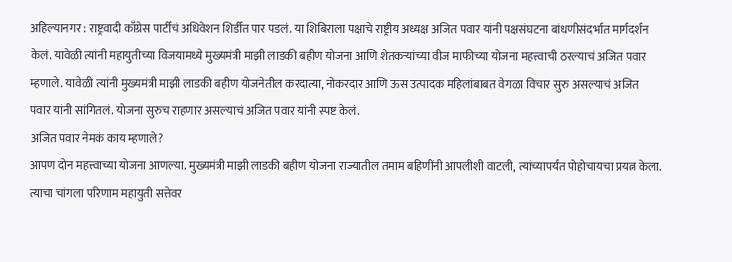अहिल्यानगर : राष्ट्रवादी काँग्रेस पार्टीचं अधिवेशन शिर्डीत पार पडलं. या शिबिराला पक्षाचे राष्ट्रीय अध्यक्ष अजित पवार यांनी पक्षसंघटना बांधणीसंदर्भात मार्गदर्शन केलं. यावेळी त्यांनी महायुतीच्या विजयामध्ये मुख्यमंत्री माझी लाडकी बहीण योजना आणि शेतकऱ्यांच्या वीज माफीच्या योजना महत्त्वाची ठरल्याचं अजित पवार म्हणाले. यावेळी त्यांनी मुख्यमंत्री माझी लाडकी बहीण योजनेतील करदात्या, नोकरदार आणि ऊस उत्पादक महिलांबाबत वेगळा विचार सुरु असल्याचं अजित पवार यांनी सांगितलं. योजना सुरुच राहणार असल्याचं अजित पवार यांनी स्पष्ट केलं.
अजित पवार नेमकं काय म्हणाले?
आपण दोन महत्त्वाच्या योजना आणल्या. मुख्यमंत्री माझी लाडकी बहीण योजना राज्यातील तमाम बहिणींनी आपलीशी वाटली, त्यांच्यापर्यंत पोहोचायचा प्रयत्न केला. त्याचा चांगला परिणाम महायुती सत्तेवर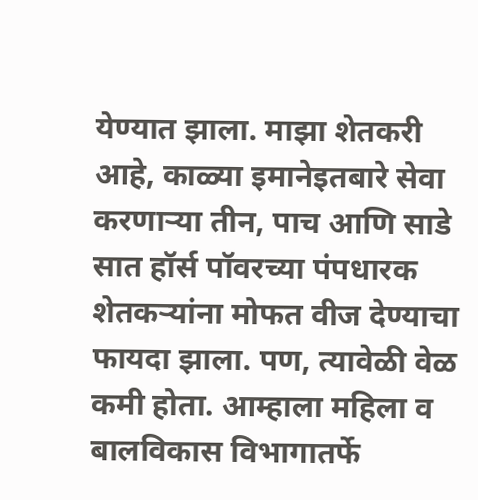येण्यात झाला. माझा शेतकरी आहे, काळ्या इमानेइतबारे सेवा करणाऱ्या तीन, पाच आणि साडे सात हॉर्स पॉवरच्या पंपधारक शेतकऱ्यांना मोफत वीज देण्याचा फायदा झाला. पण, त्यावेळी वेळ कमी होता. आम्हाला महिला व बालविकास विभागातर्फे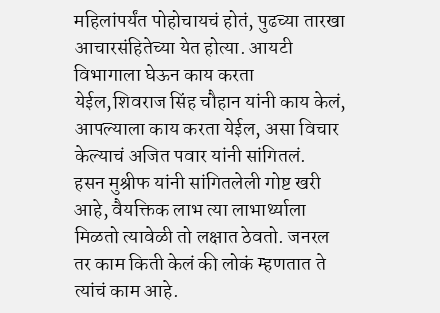महिलांपर्यंत पोहोचायचं होतं, पुढच्या तारखा आचारसंहितेच्या येत होत्या. आयटी विभागाला घेऊन काय करता येईल,शिवराज सिंह चौहान यांनी काय केलं, आपल्याला काय करता येईल, असा विचार केल्याचं अजित पवार यांनी सांगितलं.
हसन मुश्रीफ यांनी सांगितलेली गोष्ट खरी आहे, वैयक्तिक लाभ त्या लाभार्थ्याला मिळतो त्यावेळी तो लक्षात ठेवतो. जनरल तर काम किती केलं की लोकं म्हणतात ते त्यांचं काम आहे.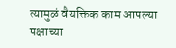त्यामुळं वैयक्तिक काम आपल्या पक्षाच्या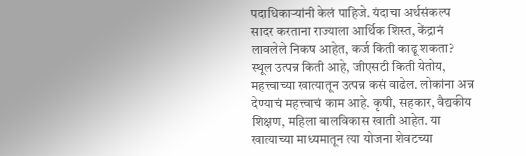पदाधिकाऱ्यांनी केलं पाहिजे. यंदाचा अर्थसंकल्प सादर करताना राज्याला आर्थिक शिस्त, केंद्रानं लावलेले निकष आहेत, कर्ज किती काढू शकता? स्थूल उत्पन्न किती आहे, जीएसटी किती येतोय, महत्त्वाच्या खात्यातून उत्पन्न कसं वाढेल. लोकांना अन्न देण्याचं महत्त्वाचं काम आहे. कृषी, सहकार, वैद्यकीय शिक्षण, महिला बालविकास खाती आहेत. या खात्याच्या माध्यमातून त्या योजना शेवटच्या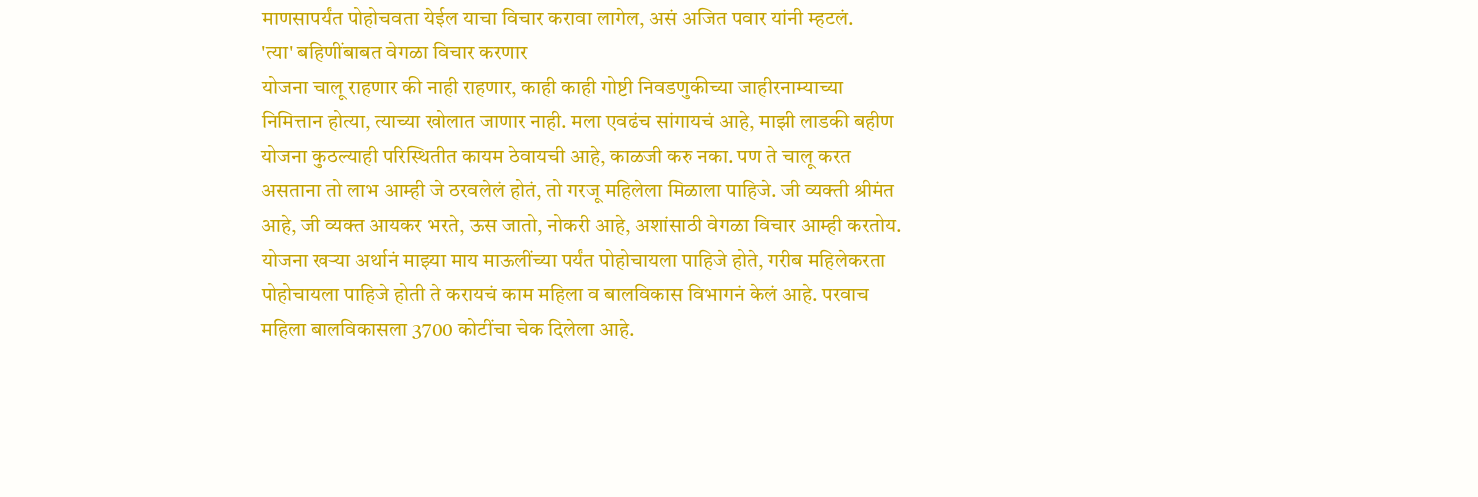माणसापर्यंत पोहोचवता येईल याचा विचार करावा लागेल, असं अजित पवार यांनी म्हटलं.
'त्या' बहिणींबाबत वेगळा विचार करणार
योजना चालू राहणार की नाही राहणार, काही काही गोष्टी निवडणुकीच्या जाहीरनाम्याच्या निमित्तान होत्या, त्याच्या खोलात जाणार नाही. मला एवढंच सांगायचं आहे, माझी लाडकी बहीण योजना कुठल्याही परिस्थितीत कायम ठेवायची आहे, काळजी करु नका. पण ते चालू करत असताना तो लाभ आम्ही जे ठरवलेलं होतं, तो गरजू महिलेला मिळाला पाहिजे. जी व्यक्ती श्रीमंत आहे, जी व्यक्त आयकर भरते, ऊस जातो, नोकरी आहे, अशांसाठी वेगळा विचार आम्ही करतोय. योजना खऱ्या अर्थानं माझ्या माय माऊलींच्या पर्यंत पोहोचायला पाहिजे होते, गरीब महिलेकरता पोहोचायला पाहिजे होती ते करायचं काम महिला व बालविकास विभागनं केलं आहे. परवाच महिला बालविकासला 3700 कोटींचा चेक दिलेला आहे.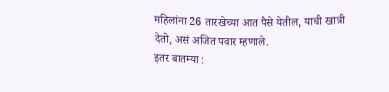महिलांना 26 तारखेच्या आत पैसे येतील, याची खात्री देतो, असं अजित पवार म्हणाले.
इतर बातम्या :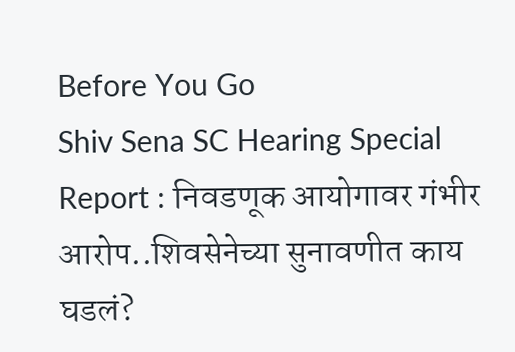Before You Go
Shiv Sena SC Hearing Special Report : निवडणूक आयोगावर गंभीर आरोप..शिवसेनेच्या सुनावणीत काय घडलं?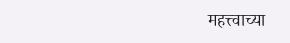महत्त्वाच्या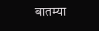बातम्या